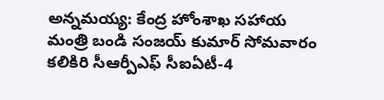అన్నమయ్య: కేంద్ర హోంశాఖ సహాయ మంత్రి బండి సంజయ్ కుమార్ సోమవారం కలికిరి సీఆర్పీఎఫ్ సీఐఏటీ-4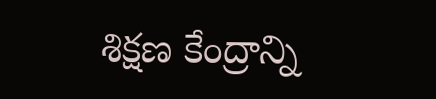శిక్షణ కేంద్రాన్ని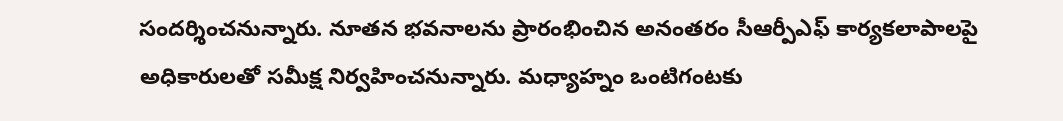సందర్శించనున్నారు. నూతన భవనాలను ప్రారంభించిన అనంతరం సీఆర్పీఎఫ్ కార్యకలాపాలపై అధికారులతో సమీక్ష నిర్వహించనున్నారు. మధ్యాహ్నం ఒంటిగంటకు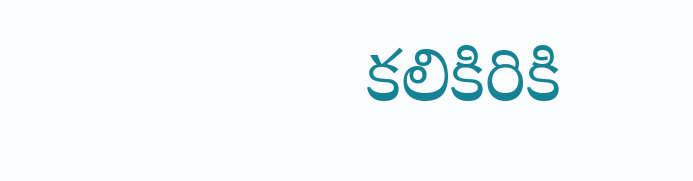కలికిరికి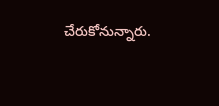చేరుకోనున్నారు.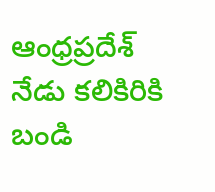ఆంధ్రప్రదేశ్
నేడు కలికిరికి బండి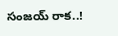సంజయ్ రాక..!